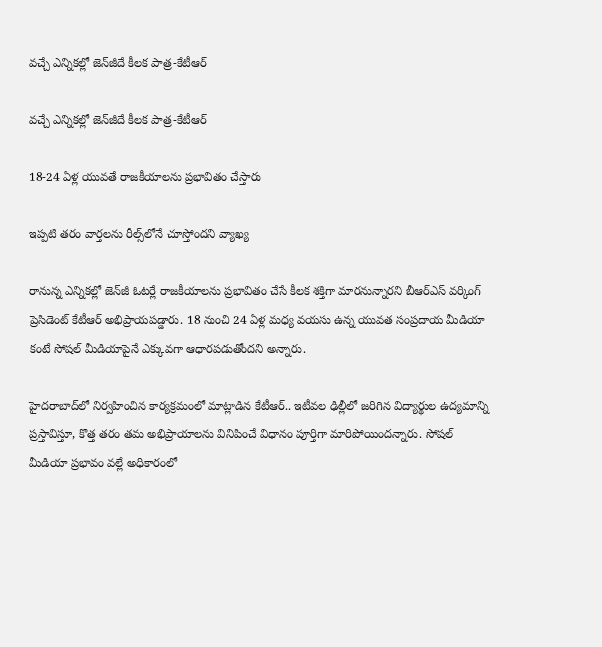వచ్చే ఎన్నికల్లో జెన్‌జీదే కీలక పాత్ర-కేటీఆర్

వచ్చే ఎన్నికల్లో జెన్‌జీదే కీలక పాత్ర-కేటీఆర్

18-24 ఏళ్ల యువతే రాజకీయాలను ప్రభావితం చేస్తారు

ఇప్పటి తరం వార్తలను రీల్స్‌లోనే చూస్తోందని వ్యాఖ్య

రానున్న ఎన్నికల్లో జెన్‌జీ ఓటర్లే రాజకీయాలను ప్రభావితం చేసే కీలక శక్తిగా మారనున్నారని బీఆర్ఎస్ వర్కింగ్ ప్రెసిడెంట్ కేటీఆర్ అభిప్రాయపడ్డారు. 18 నుంచి 24 ఏళ్ల మధ్య వయసు ఉన్న యువత సంప్రదాయ మీడియా కంటే సోషల్ మీడియాపైనే ఎక్కువగా ఆధారపడుతోందని అన్నారు.

హైదరాబాద్‌లో నిర్వహించిన కార్యక్రమంలో మాట్లాడిన కేటీఆర్.. ఇటీవల ఢిల్లీలో జరిగిన విద్యార్థుల ఉద్యమాన్ని ప్రస్తావిస్తూ, కొత్త తరం తమ అభిప్రాయాలను వినిపించే విధానం పూర్తిగా మారిపోయిందన్నారు. సోషల్ మీడియా ప్రభావం వల్లే అధికారంలో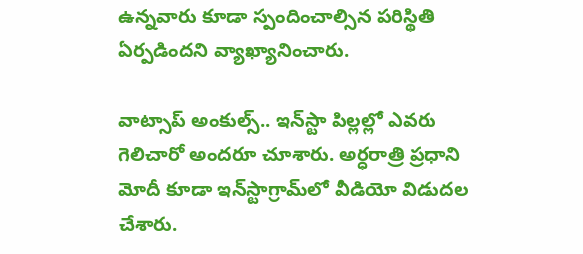ఉన్నవారు కూడా స్పందించాల్సిన పరిస్థితి ఏర్పడిందని వ్యాఖ్యానించారు.

వాట్సాప్ అంకుల్స్.. ఇన్‌స్టా పిల్లల్లో ఎవరు గెలిచారో అందరూ చూశారు. అర్ధరాత్రి ప్రధాని మోదీ కూడా ఇన్‌స్టాగ్రామ్‌లో వీడియో విడుదల చేశారు.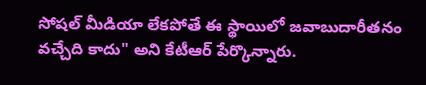సోషల్ మీడియా లేకపోతే ఈ స్థాయిలో జవాబుదారీతనం వచ్చేది కాదు" అని కేటీఆర్ పేర్కొన్నారు.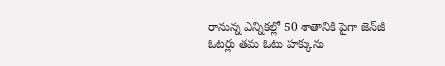రానున్న ఎన్నికల్లో 50 శాతానికి పైగా జెన్‌జీ ఓటర్లు తమ ఓటు హక్కును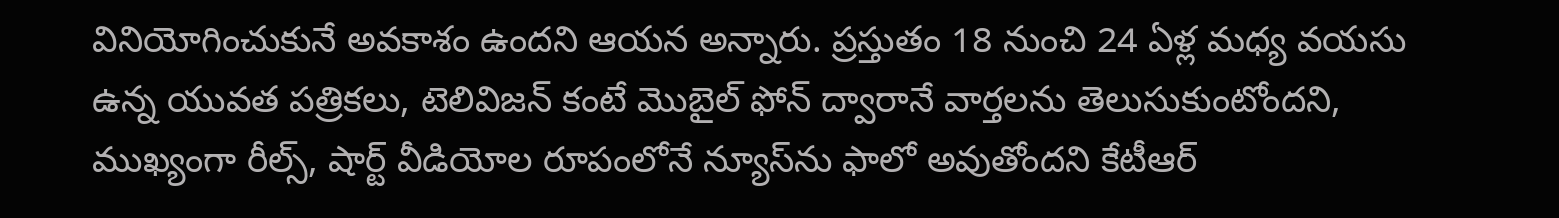వినియోగించుకునే అవకాశం ఉందని ఆయన అన్నారు. ప్రస్తుతం 18 నుంచి 24 ఏళ్ల మధ్య వయసు ఉన్న యువత పత్రికలు, టెలివిజన్ కంటే మొబైల్ ఫోన్ ద్వారానే వార్తలను తెలుసుకుంటోందని, ముఖ్యంగా రీల్స్‌, షార్ట్ వీడియోల రూపంలోనే న్యూస్‌ను ఫాలో అవుతోందని కేటీఆర్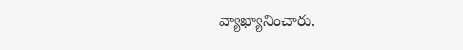వ్యాఖ్యానించారు.